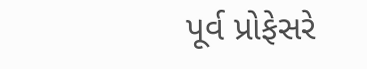પૂર્વ પ્રોફેસરે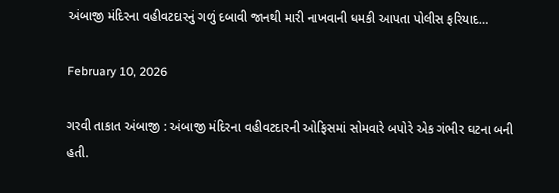અંબાજી મંદિરના વહીવટદારનું ગળું દબાવી જાનથી મારી નાખવાની ધમકી આપતા પોલીસ ફરિયાદ…

February 10, 2026

ગરવી તાકાત અંબાજી : અંબાજી મંદિરના વહીવટદારની ઓફિસમાં સોમવારે બપોરે એક ગંભીર ઘટના બની હતી.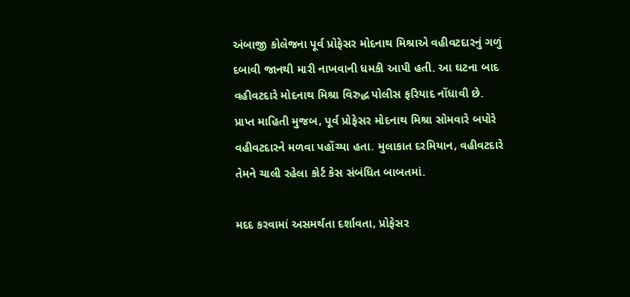અંબાજી કોલેજના પૂર્વ પ્રોફેસર મોદનાથ મિશ્રાએ વહીવટદારનું ગળું દબાવી જાનથી મારી નાખવાની ધમકી આપી હતી. આ ઘટના બાદ વહીવટદારે મોદનાથ મિશ્રા વિરુદ્ધ પોલીસ ફરિયાદ નોંધાવી છે. પ્રાપ્ત માહિતી મુજબ, પૂર્વ પ્રોફેસર મોદનાથ મિશ્રા સોમવારે બપોરે વહીવટદારને મળવા પહોંચ્યા હતા. મુલાકાત દરમિયાન, વહીવટદારે તેમને ચાલી રહેલા કોર્ટ કેસ સંબંધિત બાબતમાં.

મદદ કરવામાં અસમર્થતા દર્શાવતા, પ્રોફેસર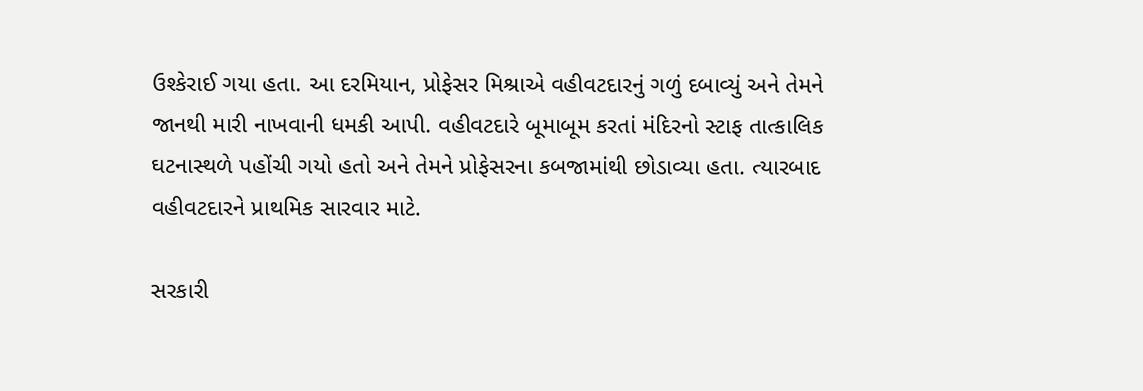ઉશ્કેરાઈ ગયા હતા. આ દરમિયાન, પ્રોફેસર મિશ્રાએ વહીવટદારનું ગળું દબાવ્યું અને તેમને જાનથી મારી નાખવાની ધમકી આપી. વહીવટદારે બૂમાબૂમ કરતાં મંદિરનો સ્ટાફ તાત્કાલિક ઘટનાસ્થળે પહોંચી ગયો હતો અને તેમને પ્રોફેસરના કબજામાંથી છોડાવ્યા હતા. ત્યારબાદ વહીવટદારને પ્રાથમિક સારવાર માટે.

સરકારી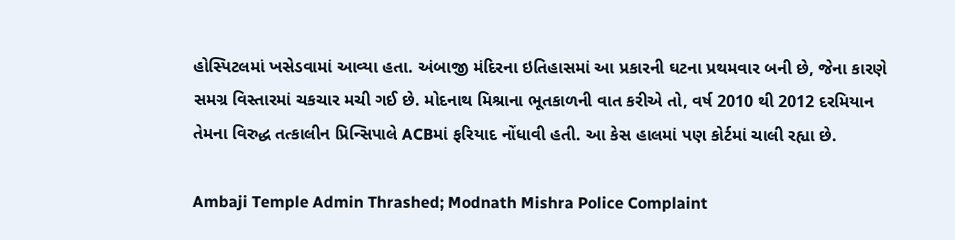હોસ્પિટલમાં ખસેડવામાં આવ્યા હતા. અંબાજી મંદિરના ઇતિહાસમાં આ પ્રકારની ઘટના પ્રથમવાર બની છે, જેના કારણે સમગ્ર વિસ્તારમાં ચકચાર મચી ગઈ છે. મોદનાથ મિશ્રાના ભૂતકાળની વાત કરીએ તો, વર્ષ 2010 થી 2012 દરમિયાન તેમના વિરુદ્ધ તત્કાલીન પ્રિન્સિપાલે ACBમાં ફરિયાદ નોંધાવી હતી. આ કેસ હાલમાં પણ કોર્ટમાં ચાલી રહ્યા છે.

Ambaji Temple Admin Thrashed; Modnath Mishra Police Complaint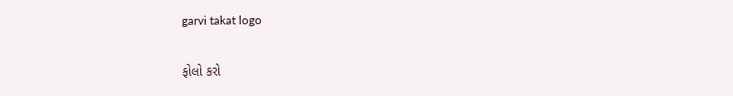garvi takat logo

ફોલો કરો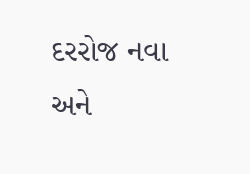દરરોજ નવા અને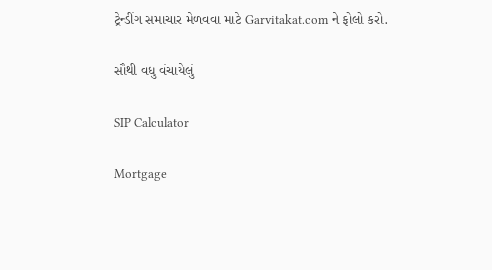ટ્રેન્ડીંગ સમાચાર મેળવવા માટે Garvitakat.com ને ફોલો કરો.

સૌથી વધુ વંચાયેલું

SIP Calculator

Mortgage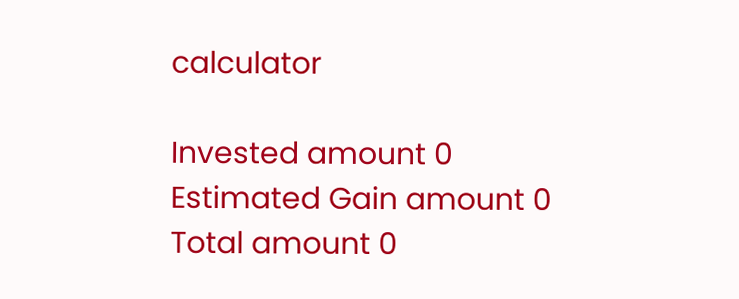calculator

Invested amount 0
Estimated Gain amount 0
Total amount 0